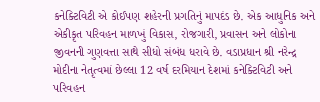કનેક્ટિવિટી એ કોઈપણ શહેરની પ્રગતિનું માપદંડ છે. એક આધુનિક અને એકીકૃત પરિવહન માળખું વિકાસ, રોજગારી, પ્રવાસન અને લોકોના જીવનની ગુણવત્તા સાથે સીધો સંબંધ ધરાવે છે. વડાપ્રધાન શ્રી નરેન્દ્ર મોદીના નેતૃત્વમાં છેલ્લા 12 વર્ષ દરમિયાન દેશમાં કનેક્ટિવિટી અને પરિવહન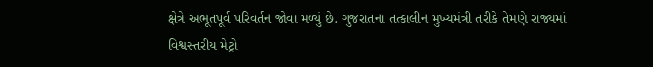ક્ષેત્રે અભૂતપૂર્વ પરિવર્તન જોવા મળ્યું છે. ગુજરાતના તત્કાલીન મુખ્યમંત્રી તરીકે તેમણે રાજ્યમાં વિશ્વસ્તરીય મેટ્રો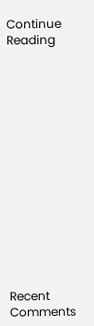Continue Reading















Recent Comments